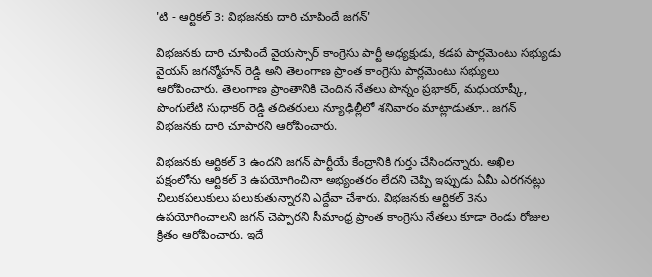'టి - ఆర్టికల్ 3: విభజనకు దారి చూపిందే జగన్'

విభజనకు దారి చూపిందే వైయస్సార్ కాంగ్రెసు పార్టీ అధ్యక్షుడు, కడప పార్లమెంటు సభ్యుడు వైయస్ జగన్మోహన్ రెడ్డి అని తెలంగాణ ప్రాంత కాంగ్రెసు పార్లమెంటు సభ్యులు ఆరోపించారు. తెలంగాణ ప్రాంతానికి చెందిన నేతలు పొన్నం ప్రభాకర్, మధుయాష్కీ, పొంగులేటి సుధాకర్ రెడ్డి తదితరులు న్యూఢిల్లీలో శనివారం మాట్లాడుతూ.. జగన్ విభజనకు దారి చూపారని ఆరోపించారు.

విభజనకు ఆర్టికల్ 3 ఉందని జగన్ పార్టీయే కేంద్రానికి గుర్తు చేసిందన్నారు. అఖిల పక్షంలోను ఆర్టికల్ 3 ఉపయోగించినా అభ్యంతరం లేదని చెప్పి ఇప్పుడు ఏమీ ఎరగనట్లు చిలుకపలుకులు పలుకుతున్నారని ఎద్దేవా చేశారు. విభజనకు ఆర్టికల్ 3ను ఉపయోగించాలని జగన్ చెప్పారని సీమాంధ్ర ప్రాంత కాంగ్రెసు నేతలు కూడా రెండు రోజుల క్రితం ఆరోపించారు. ఇదే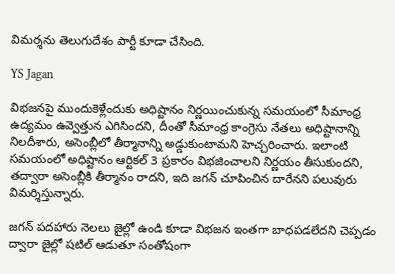విమర్శను తెలుగుదేశం పార్టీ కూడా చేసింది.

YS Jagan

విభజనపై ముందుకెళ్లేందుకు అధిష్టానం నిర్ణయించుకున్న సమయంలో సీమాంధ్ర ఉద్యమం ఉవ్వెత్తున ఎగిసిందని, దీంతో సీమాంధ్ర కాంగ్రెసు నేతలు అధిష్టానాన్ని నిలదీశారు, అసెంబ్లీలో తీర్మానాన్ని అడ్డుకుంటామని హెచ్చరించారు. ఇలాంటి సమయంలో అధిష్టానం ఆర్టికల్ 3 ప్రకారం విభజించాలని నిర్ణయం తీసుకుందని, తద్వారా అసెంబ్లీకి తీర్మానం రాదని, ఇది జగన్ చూపించిన దారేనని పలువురు విమర్శిస్తున్నారు.

జగన్ పదహారు నెలలు జైల్లో ఉండి కూడా విభజన ఇంతగా బాధపడలేదని చెప్పడం ద్వారా జైల్లో షటిల్ ఆడుతూ సంతోషంగా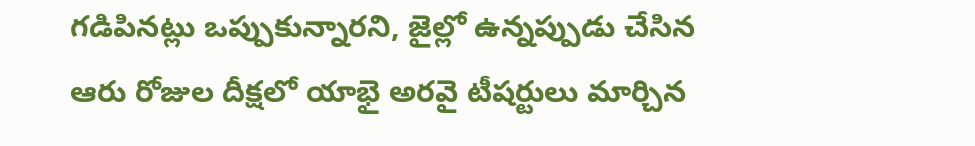గడిపినట్లు ఒప్పుకున్నారని, జైల్లో ఉన్నప్పుడు చేసిన ఆరు రోజుల దీక్షలో యాభై అరవై టీషర్టులు మార్చిన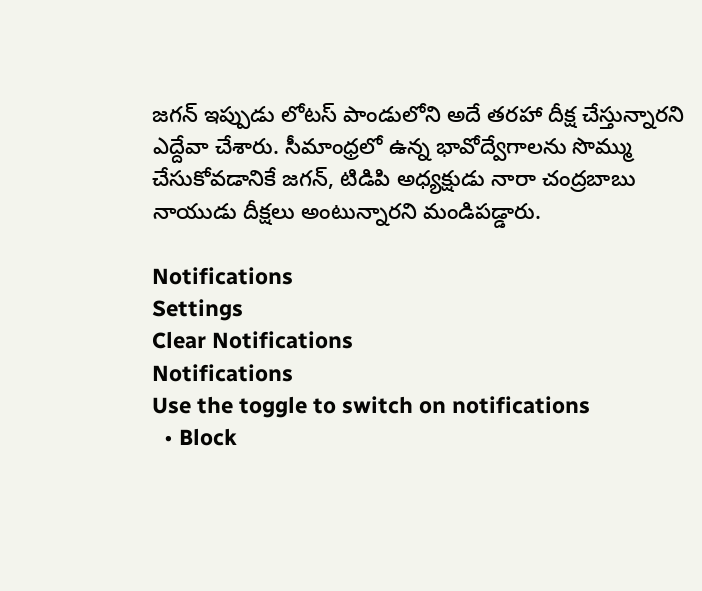జగన్ ఇప్పుడు లోటస్ పాండులోని అదే తరహా దీక్ష చేస్తున్నారని ఎద్దేవా చేశారు. సీమాంధ్రలో ఉన్న భావోద్వేగాలను సొమ్ము చేసుకోవడానికే జగన్, టిడిపి అధ్యక్షుడు నారా చంద్రబాబు నాయుడు దీక్షలు అంటున్నారని మండిపడ్డారు.

Notifications
Settings
Clear Notifications
Notifications
Use the toggle to switch on notifications
  • Block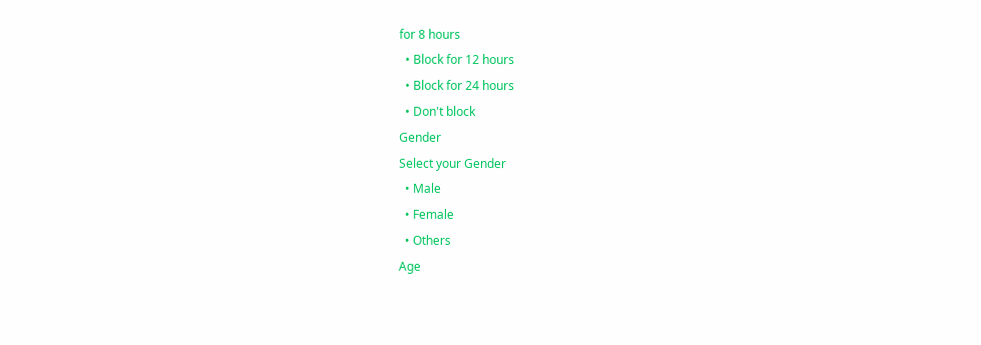for 8 hours
  • Block for 12 hours
  • Block for 24 hours
  • Don't block
Gender
Select your Gender
  • Male
  • Female
  • Others
Age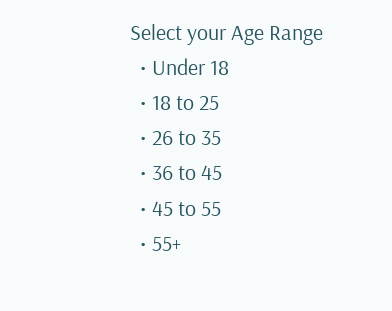Select your Age Range
  • Under 18
  • 18 to 25
  • 26 to 35
  • 36 to 45
  • 45 to 55
  • 55+